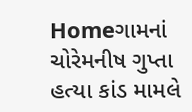Homeગામનાં ચોરેમનીષ ગુપ્તા હત્યા કાંડ મામલે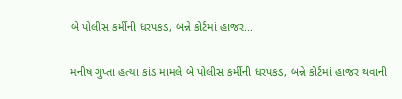બે પોલીસ કર્મીની ધરપકડ, બન્ને કોર્ટમાં હાજર...

મનીષ ગુપ્તા હત્યા કાંડ મામલે બે પોલીસ કર્મીની ધરપકડ, બન્ને કોર્ટમાં હાજર થવાની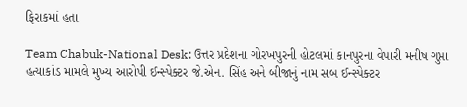ફિરાકમાં હતા

Team Chabuk-National Desk: ઉત્તર પ્રદેશના ગોરખપુરની હોટલમાં કાનપુરના વેપારી મનીષ ગુપ્તા હત્યાકાંડ મામલે મુખ્ય આરોપી ઈન્સ્પેક્ટર જે.એન. સિંહ અને બીજાનું નામ સબ ઈન્સ્પેક્ટર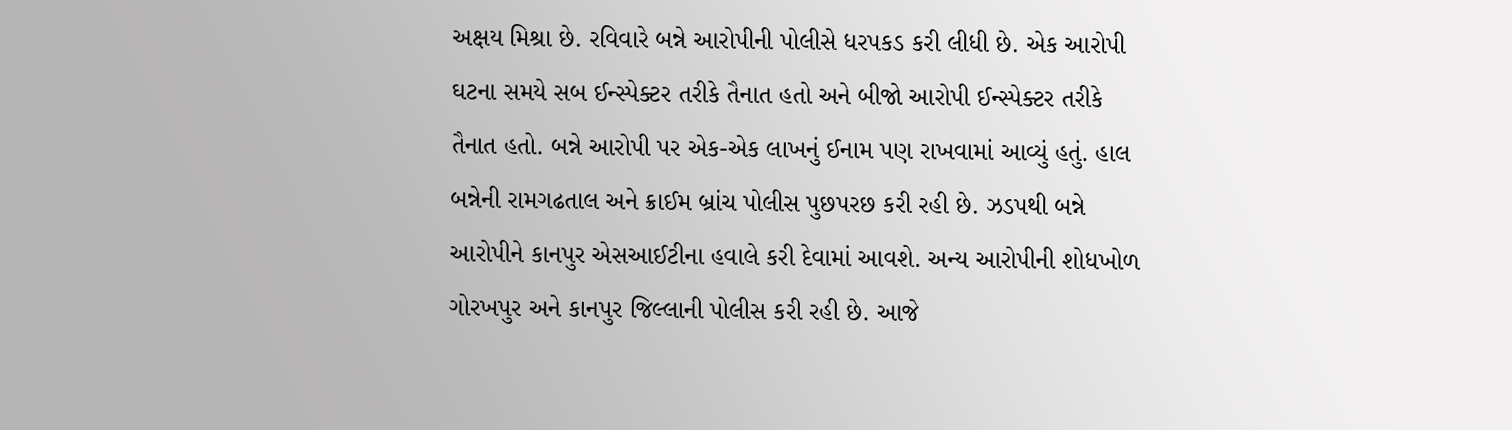અક્ષય મિશ્રા છે. રવિવારે બન્ને આરોપીની પોલીસે ધરપકડ કરી લીધી છે. એક આરોપી ઘટના સમયે સબ ઈન્સ્પેક્ટર તરીકે તૈનાત હતો અને બીજો આરોપી ઈન્સ્પેક્ટર તરીકે તૈનાત હતો. બન્ને આરોપી પર એક-એક લાખનું ઈનામ પણ રાખવામાં આવ્યું હતું. હાલ બન્નેની રામગઢતાલ અને ક્રાઈમ બ્રાંચ પોલીસ પુછપરછ કરી રહી છે. ઝડપથી બન્ને આરોપીને કાનપુર એસઆઈટીના હવાલે કરી દેવામાં આવશે. અન્ય આરોપીની શોધખોળ ગોરખપુર અને કાનપુર જિલ્લાની પોલીસ કરી રહી છે. આજે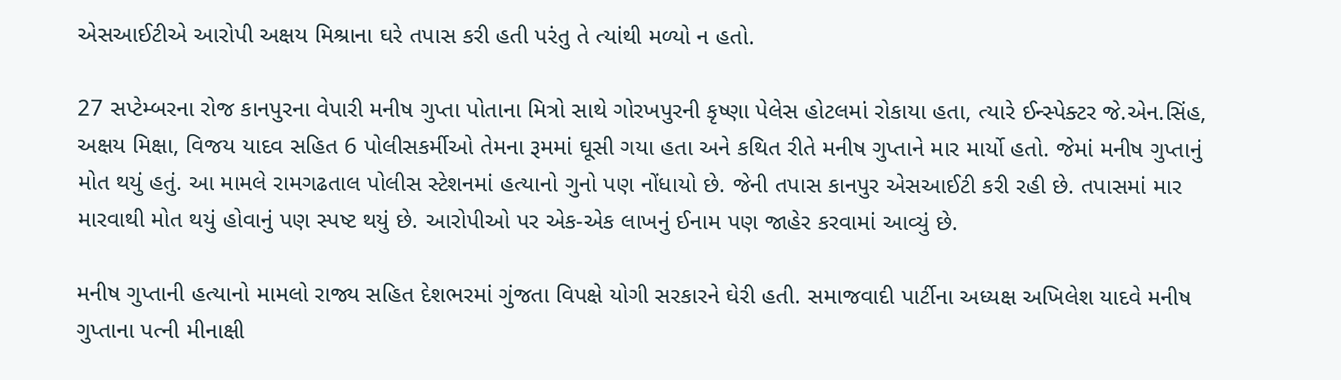એસઆઈટીએ આરોપી અક્ષય મિશ્રાના ઘરે તપાસ કરી હતી પરંતુ તે ત્યાંથી મળ્યો ન હતો.

27 સપ્ટેમ્બરના રોજ કાનપુરના વેપારી મનીષ ગુપ્તા પોતાના મિત્રો સાથે ગોરખપુરની કૃષ્ણા પેલેસ હોટલમાં રોકાયા હતા, ત્યારે ઈન્સ્પેક્ટર જે.એન.સિંહ, અક્ષય મિક્ષા, વિજય યાદવ સહિત 6 પોલીસકર્મીઓ તેમના રૂમમાં ઘૂસી ગયા હતા અને કથિત રીતે મનીષ ગુપ્તાને માર માર્યો હતો. જેમાં મનીષ ગુપ્તાનું મોત થયું હતું. આ મામલે રામગઢતાલ પોલીસ સ્ટેશનમાં હત્યાનો ગુનો પણ નોંધાયો છે. જેની તપાસ કાનપુર એસઆઈટી કરી રહી છે. તપાસમાં માર મારવાથી મોત થયું હોવાનું પણ સ્પષ્ટ થયું છે. આરોપીઓ પર એક-એક લાખનું ઈનામ પણ જાહેર કરવામાં આવ્યું છે.

મનીષ ગુપ્તાની હત્યાનો મામલો રાજ્ય સહિત દેશભરમાં ગુંજતા વિપક્ષે યોગી સરકારને ઘેરી હતી. સમાજવાદી પાર્ટીના અધ્યક્ષ અખિલેશ યાદવે મનીષ ગુપ્તાના પત્ની મીનાક્ષી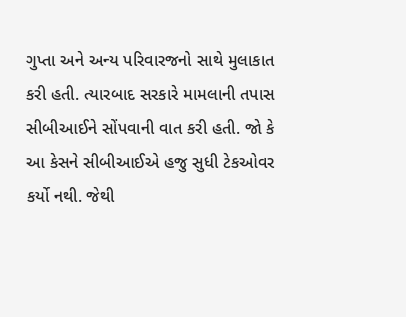ગુપ્તા અને અન્ય પરિવારજનો સાથે મુલાકાત કરી હતી. ત્યારબાદ સરકારે મામલાની તપાસ સીબીઆઈને સોંપવાની વાત કરી હતી. જો કે આ કેસને સીબીઆઈએ હજુ સુધી ટેકઓવર કર્યો નથી. જેથી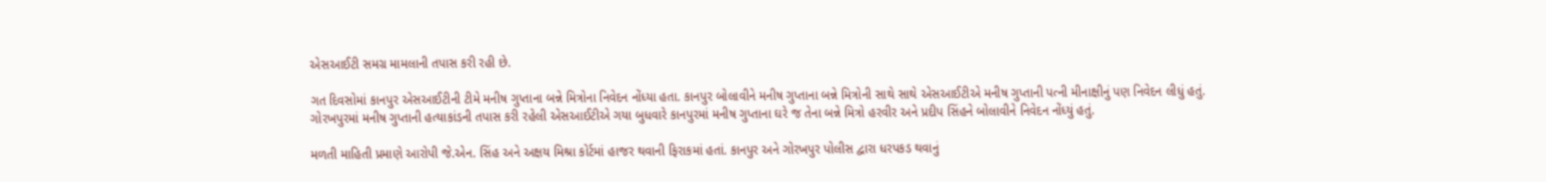એસઆઈટી સમગ્ર મામલાની તપાસ કરી રહી છે.

ગત દિવસોમાં કાનપુર એસઆઈટીની ટીમે મનીષ ગુપ્તાના બન્ને મિત્રોના નિવેદન નોંધ્યા હતા. કાનપુર બોલાવીને મનીષ ગુપ્તાના બન્ને મિત્રોની સાથે સાથે એસઆઈટીએ મનીષ ગુપ્તાની પત્ની મીનાક્ષીનું પણ નિવેદન લીધું હતું. ગોરખપુરમાં મનીષ ગુપ્તાની હત્યાકાંડની તપાસ કરી રહેલી એસઆઈટીએ ગયા બુધવારે કાનપુરમાં મનીષ ગુપ્તાના ઘરે જ તેના બન્ને મિત્રો હરવીર અને પ્રદીપ સિંહને બોલાવીને નિવેદન નોંધ્યું હતું.

મળતી માહિતી પ્રમાણે આરોપી જે.એન. સિંહ અને અક્ષય મિશ્રા કોર્ટમાં હાજર થવાની ફિરાકમાં હતાં. કાનપુર અને ગોરખપુર પોલીસ દ્વારા ધરપકડ થવાનું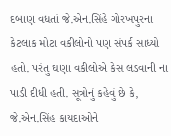દબાણ વધતાં જે.એન.સિંહે ગોરખપુરના કેટલાક મોટા વકીલોનો પણ સંપર્ક સાધ્યો હતો. પરંતુ ઘણા વકીલોએ કેસ લડવાની ના પાડી દીધી હતી. સૂત્રોનું કહેવું છે કે, જે.એન.સિંહ કાયદાઓને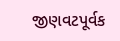જીણવટપૂર્વક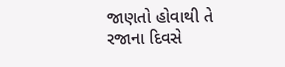જાણતો હોવાથી તે રજાના દિવસે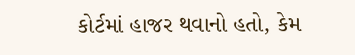કોર્ટમાં હાજર થવાનો હતો, કેમ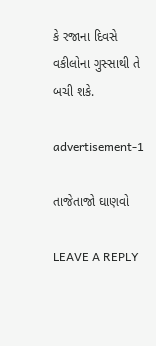કે રજાના દિવસે વકીલોના ગુસ્સાથી તે બચી શકે.

advertisement-1

તાજેતાજો ઘાણવો

LEAVE A REPLY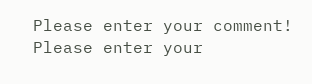Please enter your comment!
Please enter your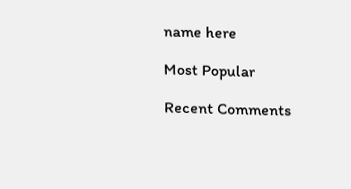name here

Most Popular

Recent Comments